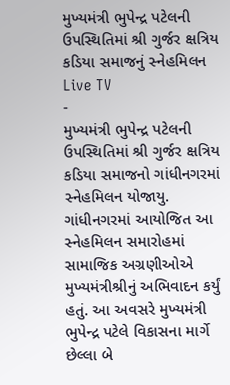મુખ્યમંત્રી ભુપેન્દ્ર પટેલની ઉપસ્થિતિમાં શ્રી ગુર્જર ક્ષત્રિય કડિયા સમાજનું સ્નેહમિલન
Live TV
-
મુખ્યમંત્રી ભુપેન્દ્ર પટેલની ઉપસ્થિતિમાં શ્રી ગુર્જર ક્ષત્રિય કડિયા સમાજનો ગાંધીનગરમાં સ્નેહમિલન યોજાયુ. ગાંધીનગરમાં આયોજિત આ સ્નેહમિલન સમારોહમાં સામાજિક અગ્રણીઓએ મુખ્યમંત્રીશ્રીનું અભિવાદન કર્યું હતું. આ અવસરે મુખ્યમંત્રી ભુપેન્દ્ર પટેલે વિકાસના માર્ગે છેલ્લા બે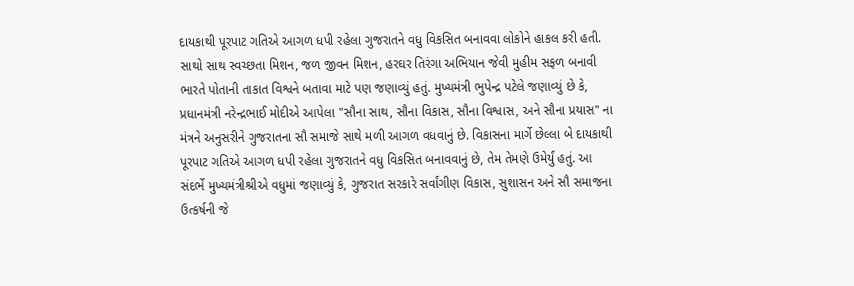દાયકાથી પૂરપાટ ગતિએ આગળ ધપી રહેલા ગુજરાતને વધુ વિકસિત બનાવવા લોકોને હાકલ કરી હતી. સાથો સાથ સ્વચ્છતા મિશન, જળ જીવન મિશન, હરઘર તિરંગા અભિયાન જેવી મુહીમ સફળ બનાવી ભારતે પોતાની તાકાત વિશ્વને બતાવા માટે પણ જણાવ્યું હતું. મુખ્યમંત્રી ભુપેન્દ્ર પટેલે જણાવ્યું છે કે, પ્રધાનમંત્રી નરેન્દ્રભાઈ મોદીએ આપેલા "સૌના સાથ, સૌના વિકાસ, સૌના વિશ્વાસ, અને સૌના પ્રયાસ" ના મંત્રને અનુસરીને ગુજરાતના સૌ સમાજે સાથે મળી આગળ વધવાનું છે. વિકાસના માર્ગે છેલ્લા બે દાયકાથી પૂરપાટ ગતિએ આગળ ધપી રહેલા ગુજરાતને વધુ વિકસિત બનાવવાનું છે, તેમ તેમણે ઉમેર્યું હતું. આ સંદર્ભે મુખ્યમંત્રીશ્રીએ વધુમાં જણાવ્યું કે, ગુજરાત સરકારે સર્વાંગીણ વિકાસ, સુશાસન અને સૌ સમાજના ઉત્કર્ષની જે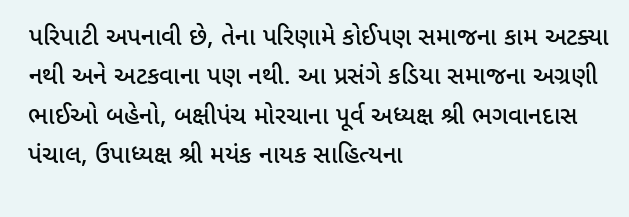પરિપાટી અપનાવી છે, તેના પરિણામે કોઈપણ સમાજના કામ અટક્યા નથી અને અટકવાના પણ નથી. આ પ્રસંગે કડિયા સમાજના અગ્રણી ભાઈઓ બહેનો, બક્ષીપંચ મોરચાના પૂર્વ અધ્યક્ષ શ્રી ભગવાનદાસ પંચાલ, ઉપાધ્યક્ષ શ્રી મયંક નાયક સાહિત્યના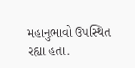મહાનુભાવો ઉપસ્થિત રહ્યા હતા.